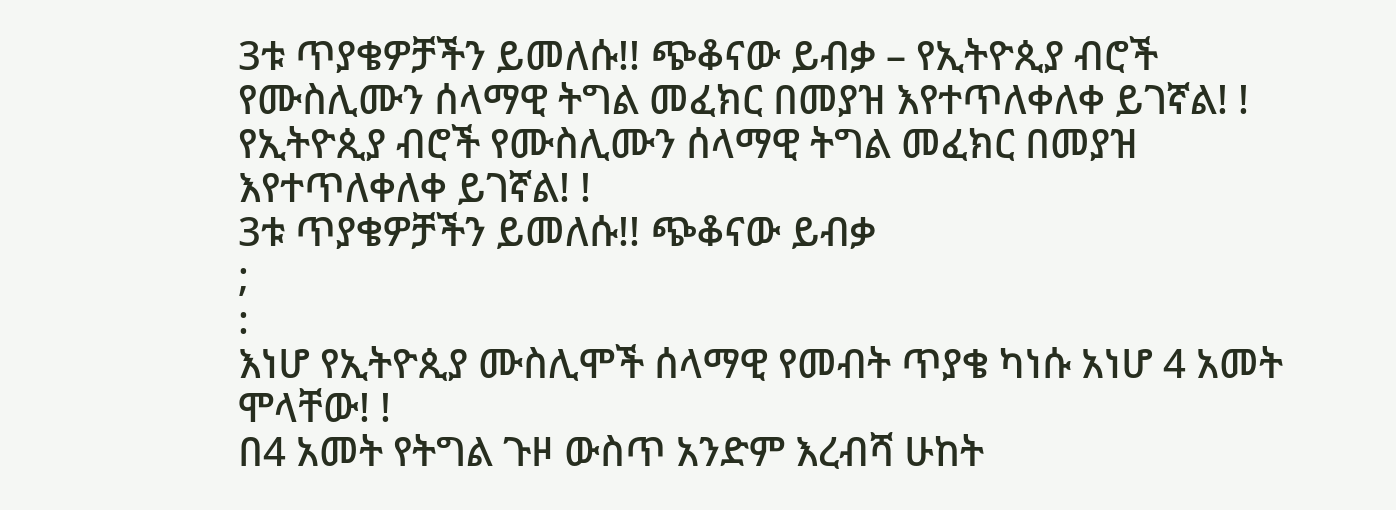3ቱ ጥያቄዎቻችን ይመለሱ!! ጭቆናው ይብቃ – የኢትዮጲያ ብሮች የሙስሊሙን ሰላማዊ ትግል መፈክር በመያዝ እየተጥለቀለቀ ይገኛል! !
የኢትዮጲያ ብሮች የሙስሊሙን ሰላማዊ ትግል መፈክር በመያዝ እየተጥለቀለቀ ይገኛል! !
3ቱ ጥያቄዎቻችን ይመለሱ!! ጭቆናው ይብቃ
;
:
እነሆ የኢትዮጲያ ሙስሊሞች ሰላማዊ የመብት ጥያቄ ካነሱ አነሆ 4 አመት ሞላቸው! !
በ4 አመት የትግል ጉዞ ውስጥ አንድም እረብሻ ሁከት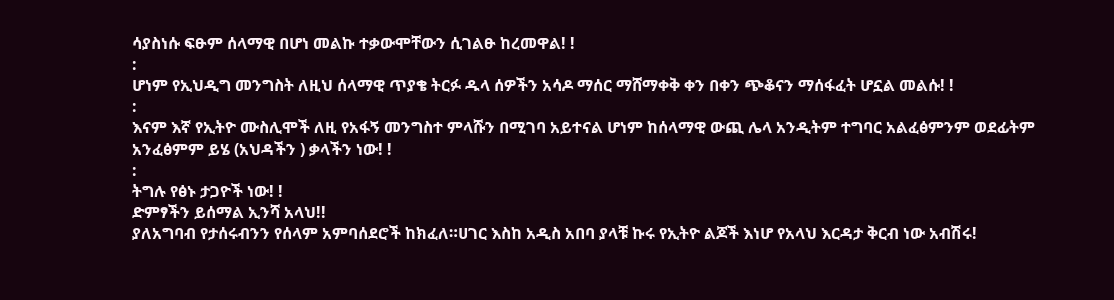ሳያስነሱ ፍፁም ሰላማዊ በሆነ መልኩ ተቃውሞቸውን ሲገልፁ ከረመዋል! !
:
ሆነም የኢህዲግ መንግስት ለዚህ ሰላማዊ ጥያቄ ትርፉ ዱላ ሰዎችን አሳዶ ማሰር ማሸማቀቅ ቀን በቀን ጭቆናን ማሰፋፈት ሆኗል መልሱ! !
:
እናም እኛ የኢትዮ ሙስሊሞች ለዚ የአፋኝ መንግስተ ምላሹን በሚገባ አይተናል ሆነም ከሰላማዊ ውጪ ሌላ አንዲትም ተግባር አልፈፅምንም ወደፊትም አንፈፅምም ይሄ (አህዳችን ) ቃላችን ነው! !
:
ትግሉ የፅኑ ታጋዮች ነው! !
ድምፃችን ይሰማል ኢንሻ አላህ!!
ያለአግባብ የታሰሩብንን የሰላም አምባሰደሮች ከክፈለ።ሀገር እስከ አዲስ አበባ ያላቹ ኩሩ የኢትዮ ልጆች እነሆ የአላህ እርዳታ ቅርብ ነው አብሽሩ!